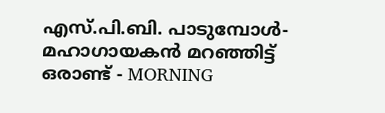എസ്‌.പി.ബി. പാടുമ്പോൾ- മഹാഗായകന്‍‌ മറഞ്ഞിട്ട് ഒരാണ്ട് - MORNING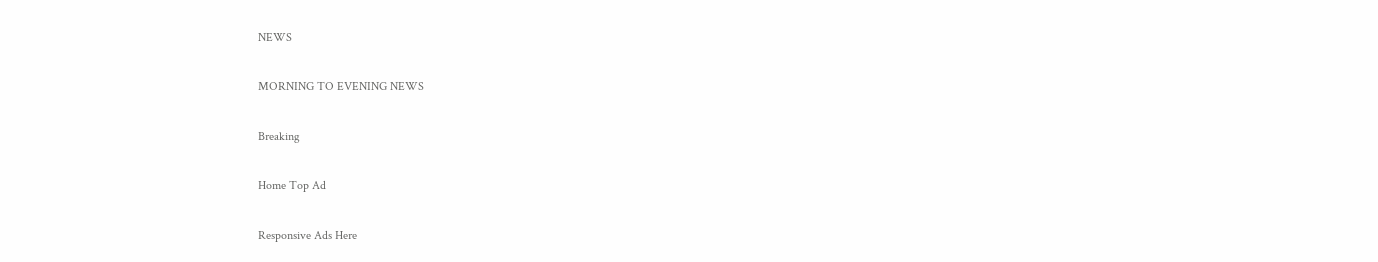NEWS

MORNING TO EVENING NEWS

Breaking

Home Top Ad

Responsive Ads Here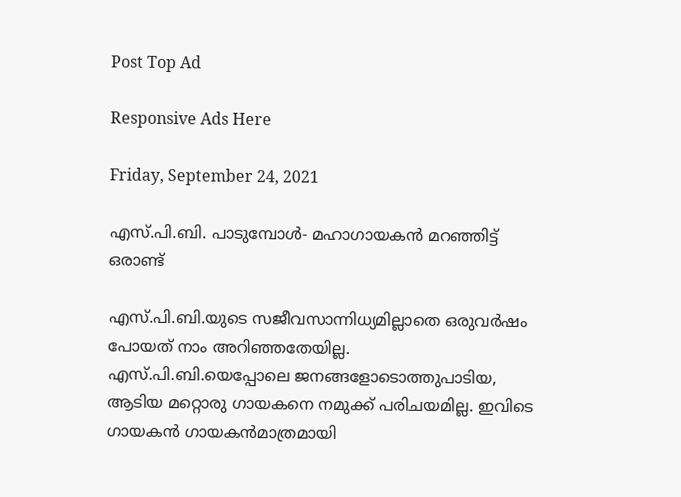Post Top Ad

Responsive Ads Here

Friday, September 24, 2021

എസ്‌.പി.ബി. പാടുമ്പോൾ- മഹാഗായകന്‍‌ മറഞ്ഞിട്ട് ഒരാണ്ട്

എസ്.പി.ബി.യുടെ സജീവസാന്നിധ്യമില്ലാതെ ഒരുവർഷം പോയത് നാം അറിഞ്ഞതേയില്ല. എസ്.പി.ബി.യെപ്പോലെ ജനങ്ങളോടൊത്തുപാടിയ, ആടിയ മറ്റൊരു ഗായകനെ നമുക്ക് പരിചയമില്ല. ഇവിടെ ഗായകൻ ഗായകൻമാത്രമായി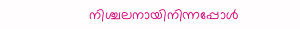നിശ്ചലനായിനിന്നപ്പോൾ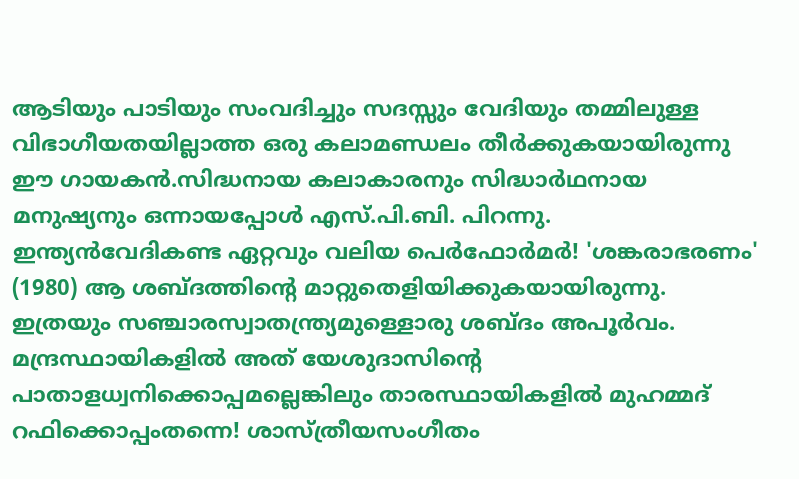ആടിയും പാടിയും സംവദിച്ചും സദസ്സും വേദിയും തമ്മിലുള്ള വിഭാഗീയതയില്ലാത്ത ഒരു കലാമണ്ഡലം തീർക്കുകയായിരുന്നു ഈ ഗായകൻ.സിദ്ധനായ കലാകാരനും സിദ്ധാർഥനായ മനുഷ്യനും ഒന്നായപ്പോൾ എസ്.പി.ബി. പിറന്നു. ഇന്ത്യൻവേദികണ്ട ഏറ്റവും വലിയ പെർഫോർമർ! 'ശങ്കരാഭരണം' (1980) ആ ശബ്ദത്തിന്റെ മാറ്റുതെളിയിക്കുകയായിരുന്നു. ഇത്രയും സഞ്ചാരസ്വാതന്ത്ര്യമുള്ളൊരു ശബ്ദം അപൂർവം. മന്ദ്രസ്ഥായികളിൽ അത് യേശുദാസിന്റെ പാതാളധ്വനിക്കൊപ്പമല്ലെങ്കിലും താരസ്ഥായികളിൽ മുഹമ്മദ് റഫിക്കൊപ്പംതന്നെ! ശാസ്ത്രീയസംഗീതം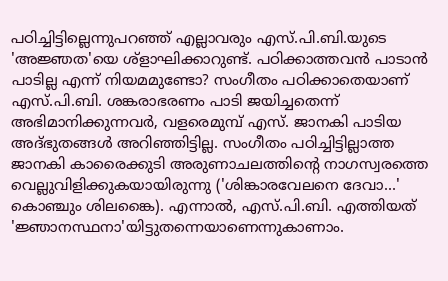പഠിച്ചിട്ടില്ലെന്നുപറഞ്ഞ് എല്ലാവരും എസ്.പി.ബി.യുടെ 'അജ്ഞത'യെ ശ്ളാഘിക്കാറുണ്ട്. പഠിക്കാത്തവൻ പാടാൻ പാടില്ല എന്ന് നിയമമുണ്ടോ? സംഗീതം പഠിക്കാതെയാണ് എസ്.പി.ബി. ശങ്കരാഭരണം പാടി ജയിച്ചതെന്ന് അഭിമാനിക്കുന്നവർ, വളരെമുമ്പ് എസ്. ജാനകി പാടിയ അദ്ഭുതങ്ങൾ അറിഞ്ഞിട്ടില്ല. സംഗീതം പഠിച്ചിട്ടില്ലാത്ത ജാനകി കാരൈക്കുടി അരുണാചലത്തിന്റെ നാഗസ്വരത്തെ വെല്ലുവിളിക്കുകയായിരുന്നു ('ശിങ്കാരവേലനെ ദേവാ...' കൊഞ്ചും ശിലങ്കൈ). എന്നാൽ, എസ്.പി.ബി. എത്തിയത് 'ജ്ഞാനസ്ഥനാ'യിട്ടുതന്നെയാണെന്നുകാണാം.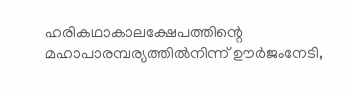ഹരികഥാകാലക്ഷേപത്തിന്റെ മഹാപാരമ്പര്യത്തിൽനിന്ന് ഊർജംനേടി,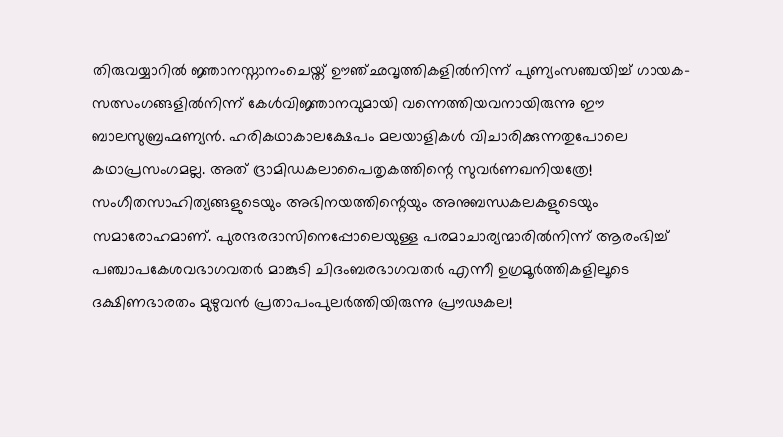തിരുവയ്യാറിൽ ജ്ഞാനസ്നാനംചെയ്ത് ഊഞ്ഛവൃത്തികളിൽനിന്ന് പുണ്യംസഞ്ചയിച്ച് ഗായക-സത്സംഗങ്ങളിൽനിന്ന് കേൾവിജ്ഞാനവുമായി വന്നെത്തിയവനായിരുന്നു ഈ ബാലസുബ്രഹ്മണ്യൻ. ഹരികഥാകാലക്ഷേപം മലയാളികൾ വിചാരിക്കുന്നതുപോലെ കഥാപ്രസംഗമല്ല. അത് ദ്രാമിഡകലാപൈതൃകത്തിന്റെ സുവർണഖനിയത്രേ! സംഗീതസാഹിത്യങ്ങളുടെയും അഭിനയത്തിന്റെയും അനുബന്ധകലകളുടെയും സമാരോഹമാണ്. പുരന്ദരദാസിനെപ്പോലെയുള്ള പരമാചാര്യന്മാരിൽനിന്ന് ആരംഭിച്ച് പഞ്ചാപകേശവഭാഗവതർ മാങ്കുടി ചിദംബരഭാഗവതർ എന്നീ ഉഗ്രമൂർത്തികളിലൂടെ ദക്ഷിണഭാരതം മുഴുവൻ പ്രതാപംപുലർത്തിയിരുന്നു പ്രൗഢകല!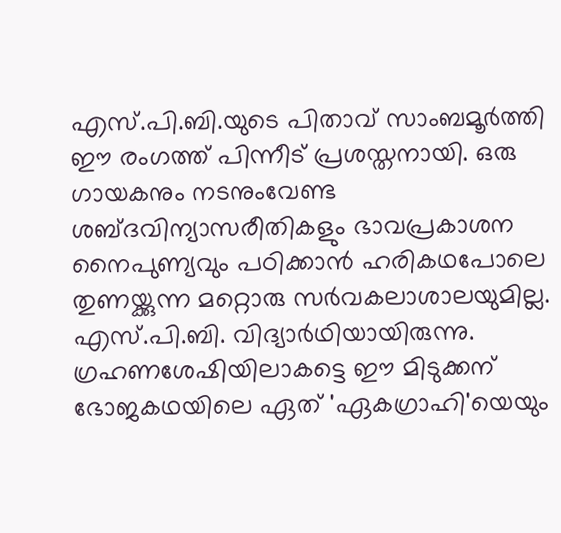എസ്.പി.ബി.യുടെ പിതാവ് സാംബമൂർത്തി ഈ രംഗത്ത് പിന്നീട് പ്രശസ്തനായി. ഒരു ഗായകനും നടനുംവേണ്ട ശബ്ദവിന്യാസരീതികളും ഭാവപ്രകാശന നൈപുണ്യവും പഠിക്കാൻ ഹരികഥപോലെ തുണയ്ക്കുന്ന മറ്റൊരു സർവകലാശാലയുമില്ല. എസ്.പി.ബി. വിദ്യാർഥിയായിരുന്നു. ഗ്രഹണശേഷിയിലാകട്ടെ ഈ മിടുക്കന് ഭോജകഥയിലെ ഏത് 'ഏകഗ്രാഹി'യെയും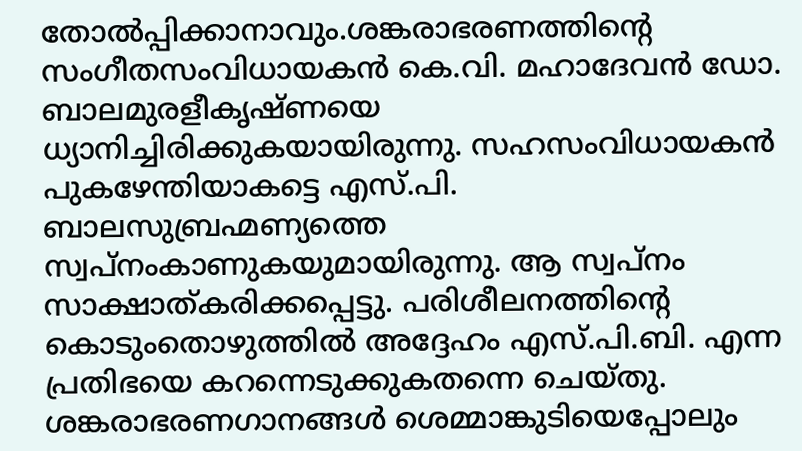തോൽപ്പിക്കാനാവും.ശങ്കരാഭരണത്തിന്റെ സംഗീതസംവിധായകൻ കെ.വി. മഹാദേവൻ ഡോ. ബാലമുരളീകൃഷ്ണയെ ധ്യാനിച്ചിരിക്കുകയായിരുന്നു. സഹസംവിധായകൻ പുകഴേന്തിയാകട്ടെ എസ്.പി. ബാലസുബ്രഹ്മണ്യത്തെ സ്വപ്നംകാണുകയുമായിരുന്നു. ആ സ്വപ്നം സാക്ഷാത്കരിക്കപ്പെട്ടു. പരിശീലനത്തിന്റെ കൊടുംതൊഴുത്തിൽ അദ്ദേഹം എസ്.പി.ബി. എന്ന പ്രതിഭയെ കറന്നെടുക്കുകതന്നെ ചെയ്തു. ശങ്കരാഭരണഗാനങ്ങൾ ശെമ്മാങ്കുടിയെപ്പോലും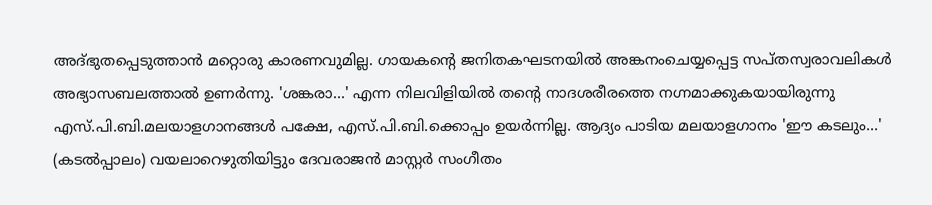അദ്ഭുതപ്പെടുത്താൻ മറ്റൊരു കാരണവുമില്ല. ഗായകന്റെ ജനിതകഘടനയിൽ അങ്കനംചെയ്യപ്പെട്ട സപ്തസ്വരാവലികൾ അഭ്യാസബലത്താൽ ഉണർന്നു. 'ശങ്കരാ...' എന്ന നിലവിളിയിൽ തന്റെ നാദശരീരത്തെ നഗ്നമാക്കുകയായിരുന്നു എസ്.പി.ബി.മലയാളഗാനങ്ങൾ പക്ഷേ, എസ്.പി.ബി.ക്കൊപ്പം ഉയർന്നില്ല. ആദ്യം പാടിയ മലയാളഗാനം 'ഈ കടലും...' (കടൽപ്പാലം) വയലാറെഴുതിയിട്ടും ദേവരാജൻ മാസ്റ്റർ സംഗീതം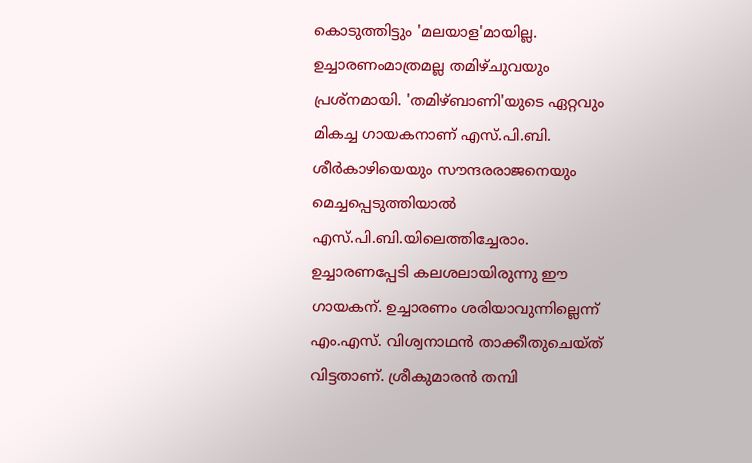കൊടുത്തിട്ടും 'മലയാള'മായില്ല. ഉച്ചാരണംമാത്രമല്ല തമിഴ്ചുവയും പ്രശ്നമായി. 'തമിഴ്ബാണി'യുടെ ഏറ്റവും മികച്ച ഗായകനാണ് എസ്.പി.ബി. ശീർകാഴിയെയും സൗന്ദരരാജനെയും മെച്ചപ്പെടുത്തിയാൽ എസ്.പി.ബി.യിലെത്തിച്ചേരാം. ഉച്ചാരണപ്പേടി കലശലായിരുന്നു ഈ ഗായകന്. ഉച്ചാരണം ശരിയാവുന്നില്ലെന്ന് എം.എസ്. വിശ്വനാഥൻ താക്കീതുചെയ്ത് വിട്ടതാണ്. ശ്രീകുമാരൻ തമ്പി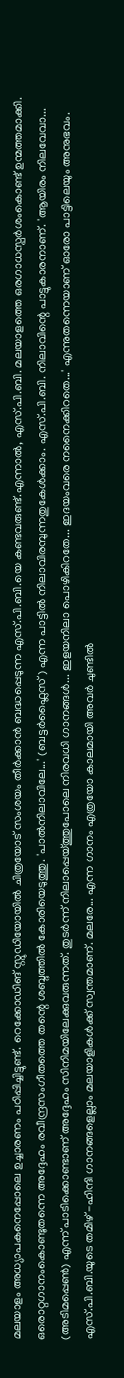മലയാളം അധ്യാപകനെപ്പോലെ ഉച്ചാരണം പഠിപ്പിച്ചിട്ടുണ്ട്. റെക്കോഡിങ് സ്റ്റുഡിയോയിൽ ചിത്രയോട് സംശയം തീർക്കാൻ ബദ്ധപ്പെടുന്ന എസ്.പി.ബി.യെ കണ്ടവരുണ്ട്.എന്നാൽ, എസ്.പി.ബി. മലയാളത്തെ ഒരഗാധസ്പർശംകൊണ്ട് ഉന്മത്തമാക്കി. ഒരൊറ്റഗാനംകൊണ്ടുതന്നെ അദ്ദേഹം രവീന്ദ്രസംഗീതത്തെ തന്റെ ശബ്ദത്തിൽ കോരിയെടുത്തു. 'പാൽനിലാവിലേ...' (ബട്ടർഫ്ലൈസ്) എന്ന പാട്ടിൽ നിലാവിരമ്പുന്നതുകേൾക്കാം. എസ്.പി.ബി. നിലാവിന്റെ പാട്ടുകാരനാണ്. 'ആയിരം നിലവേവാ... (അടിമപ്പെൺ) എന്ന് പാടിക്കൊണ്ടാണ് അദ്ദേഹം സിനിമയിലേക്കുവരുന്നത്. തുടർന്ന് നിലാപ്പെയ്ത്തുപോലെ നിരവധി ഗാനങ്ങൾ... ഇളയനിലാ പൊഴികിറതേ... ഇദയംവരെ നനൈക്കിറതെ...' എന്നുതന്നെയാണ് ഓരോ പാട്ടിലെയും അനുഭവം. എസ്.പി.ബി.യുടെ തമിഴ് -ഹിന്ദി ഗാനങ്ങളെല്ലാം മലയാളികൾക്ക് സ്വന്തമാണ്. മലരേ... എന്ന ഗാനം എത്രയോ കാലമായി അവർ ചുണ്ടിൽ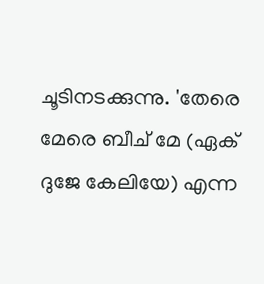ചൂടിനടക്കുന്നു. 'തേരെ മേരെ ബീച് മേ (ഏക് ദുജേ കേലിയേ) എന്ന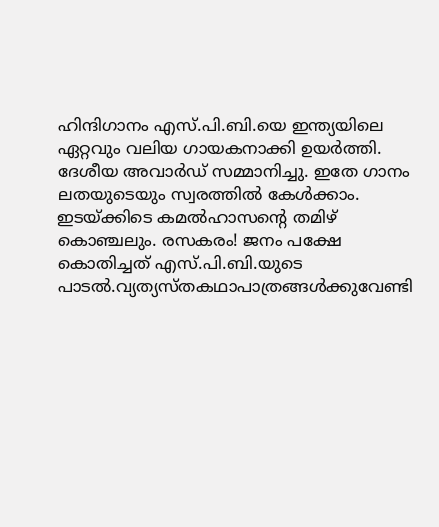ഹിന്ദിഗാനം എസ്.പി.ബി.യെ ഇന്ത്യയിലെ ഏറ്റവും വലിയ ഗായകനാക്കി ഉയർത്തി. ദേശീയ അവാർഡ് സമ്മാനിച്ചു. ഇതേ ഗാനം ലതയുടെയും സ്വരത്തിൽ കേൾക്കാം. ഇടയ്ക്കിടെ കമൽഹാസന്റെ തമിഴ് കൊഞ്ചലും. രസകരം! ജനം പക്ഷേ കൊതിച്ചത് എസ്.പി.ബി.യുടെ പാടൽ.വ്യത്യസ്തകഥാപാത്രങ്ങൾക്കുവേണ്ടി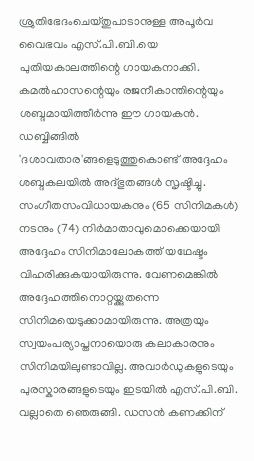ശ്രുതിഭേദംചെയ്തുപാടാനുള്ള അപൂർവ വൈഭവം എസ്.പി.ബി.യെ പുതിയകാലത്തിന്റെ ഗായകനാക്കി. കമൽഹാസന്റെയും രജനീകാന്തിന്റെയും ശബ്ദമായിത്തീർന്നു ഈ ഗായകൻ. ഡബ്ബിങ്ങിൽ 'ദശാവതാര'ങ്ങളെടുത്തുകൊണ്ട് അദ്ദേഹം ശബ്ദകലയിൽ അദ്ഭുതങ്ങൾ സൃഷ്ടിച്ചു. സംഗീതസംവിധായകനും (65 സിനിമകൾ) നടനും (74) നിർമാതാവുമൊക്കെയായി അദ്ദേഹം സിനിമാലോകത്ത് യഥേഷ്ടം വിഹരിക്കുകയായിരുന്നു. വേണമെങ്കിൽ അദ്ദേഹത്തിനൊറ്റയ്ക്കുതന്നെ സിനിമയെടുക്കാമായിരുന്നു. അത്രയും സ്വയംപര്യാപ്തനായൊരു കലാകാരനും സിനിമയിലുണ്ടാവില്ല. അവാർഡുകളുടെയും പുരസ്കാരങ്ങളുടെയും ഇടയിൽ എസ്.പി.ബി. വല്ലാതെ ഞെരുങ്ങി. ഡസൻ കണക്കിന്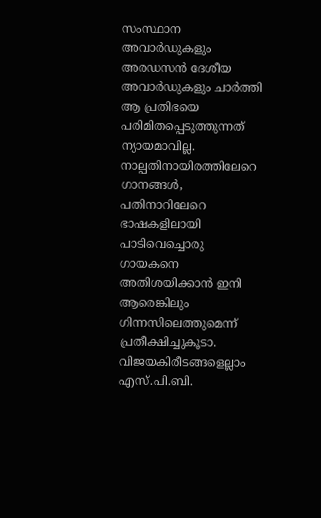സംസ്ഥാന അവാർഡുകളും അരഡസൻ ദേശീയ അവാർഡുകളും ചാർത്തി ആ പ്രതിഭയെ പരിമിതപ്പെടുത്തുന്നത് ന്യായമാവില്ല. നാല്പതിനായിരത്തിലേറെ ഗാനങ്ങൾ, പതിനാറിലേറെ ഭാഷകളിലായി പാടിവെച്ചൊരു ഗായകനെ അതിശയിക്കാൻ ഇനി ആരെങ്കിലും ഗിന്നസിലെത്തുമെന്ന് പ്രതീക്ഷിച്ചുകൂടാ. വിജയകിരീടങ്ങളെല്ലാം എസ്.പി.ബി.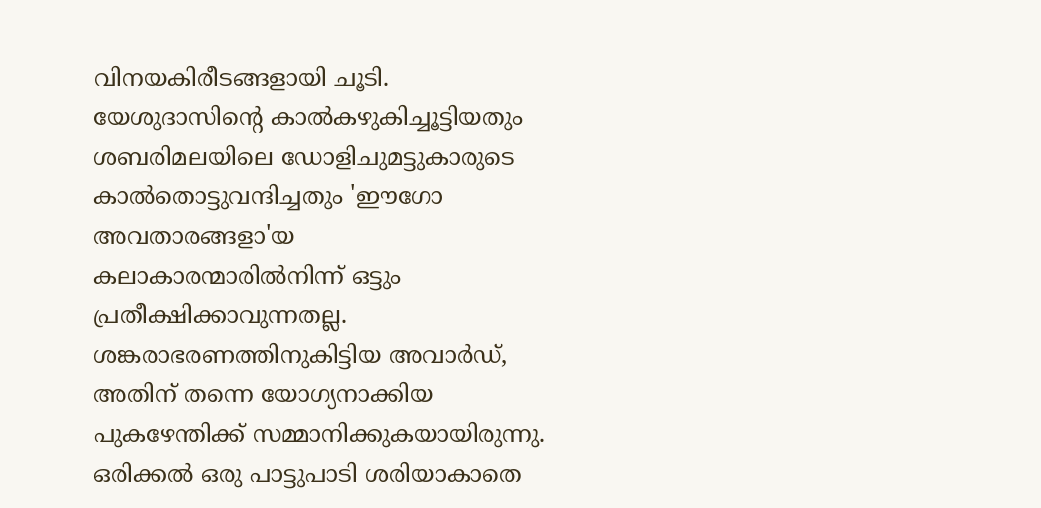വിനയകിരീടങ്ങളായി ചൂടി. യേശുദാസിന്റെ കാൽകഴുകിച്ചൂട്ടിയതും ശബരിമലയിലെ ഡോളിചുമട്ടുകാരുടെ കാൽതൊട്ടുവന്ദിച്ചതും 'ഈഗോ അവതാരങ്ങളാ'യ കലാകാരന്മാരിൽനിന്ന് ഒട്ടും പ്രതീക്ഷിക്കാവുന്നതല്ല. ശങ്കരാഭരണത്തിനുകിട്ടിയ അവാർഡ്, അതിന് തന്നെ യോഗ്യനാക്കിയ പുകഴേന്തിക്ക് സമ്മാനിക്കുകയായിരുന്നു. ഒരിക്കൽ ഒരു പാട്ടുപാടി ശരിയാകാതെ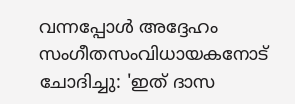വന്നപ്പോൾ അദ്ദേഹം സംഗീതസംവിധായകനോട് ചോദിച്ചു: 'ഇത് ദാസ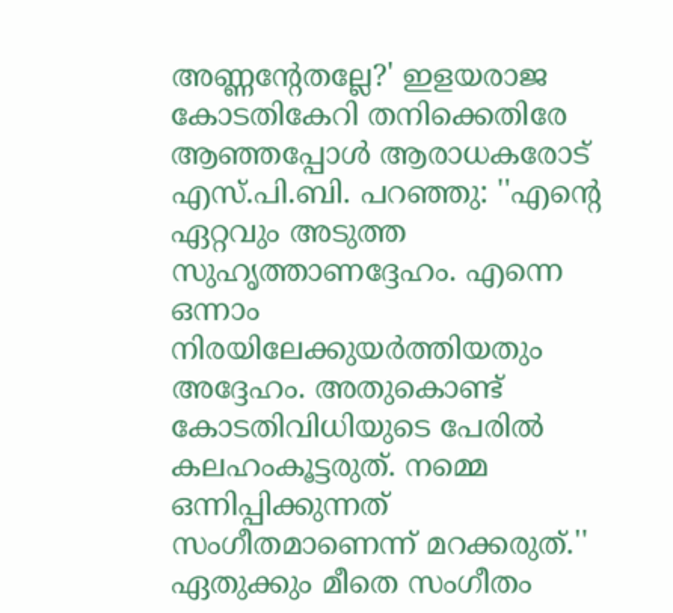അണ്ണന്റേതല്ലേ?' ഇളയരാജ കോടതികേറി തനിക്കെതിരേ ആഞ്ഞപ്പോൾ ആരാധകരോട് എസ്.പി.ബി. പറഞ്ഞു: ''എന്റെ ഏറ്റവും അടുത്ത സുഹൃത്താണദ്ദേഹം. എന്നെ ഒന്നാം നിരയിലേക്കുയർത്തിയതും അദ്ദേഹം. അതുകൊണ്ട് കോടതിവിധിയുടെ പേരിൽ കലഹംകൂട്ടരുത്. നമ്മെ ഒന്നിപ്പിക്കുന്നത് സംഗീതമാണെന്ന് മറക്കരുത്.'' ഏതുക്കും മീതെ സംഗീതം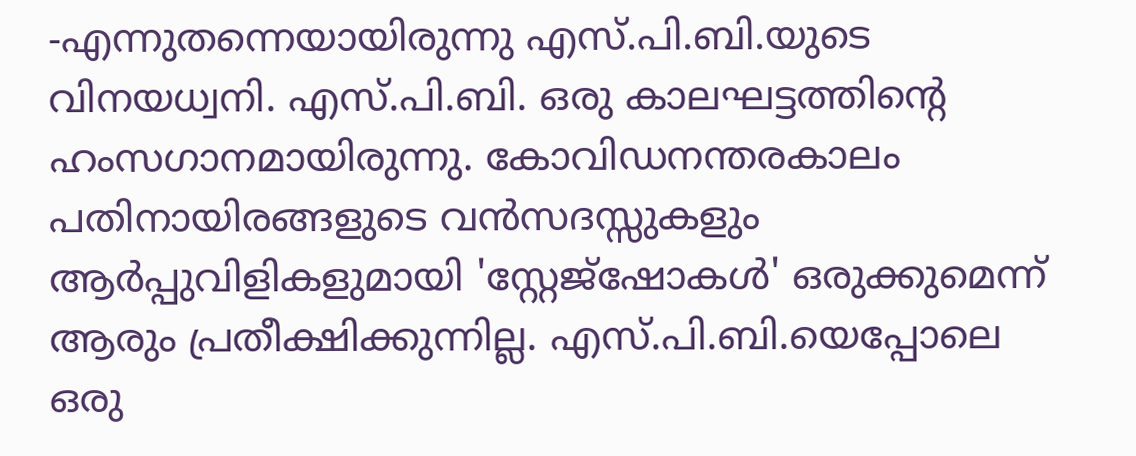-എന്നുതന്നെയായിരുന്നു എസ്.പി.ബി.യുടെ വിനയധ്വനി. എസ്.പി.ബി. ഒരു കാലഘട്ടത്തിന്റെ ഹംസഗാനമായിരുന്നു. കോവിഡനന്തരകാലം പതിനായിരങ്ങളുടെ വൻസദസ്സുകളും ആർപ്പുവിളികളുമായി 'സ്റ്റേജ്ഷോകൾ' ഒരുക്കുമെന്ന് ആരും പ്രതീക്ഷിക്കുന്നില്ല. എസ്.പി.ബി.യെപ്പോലെ ഒരു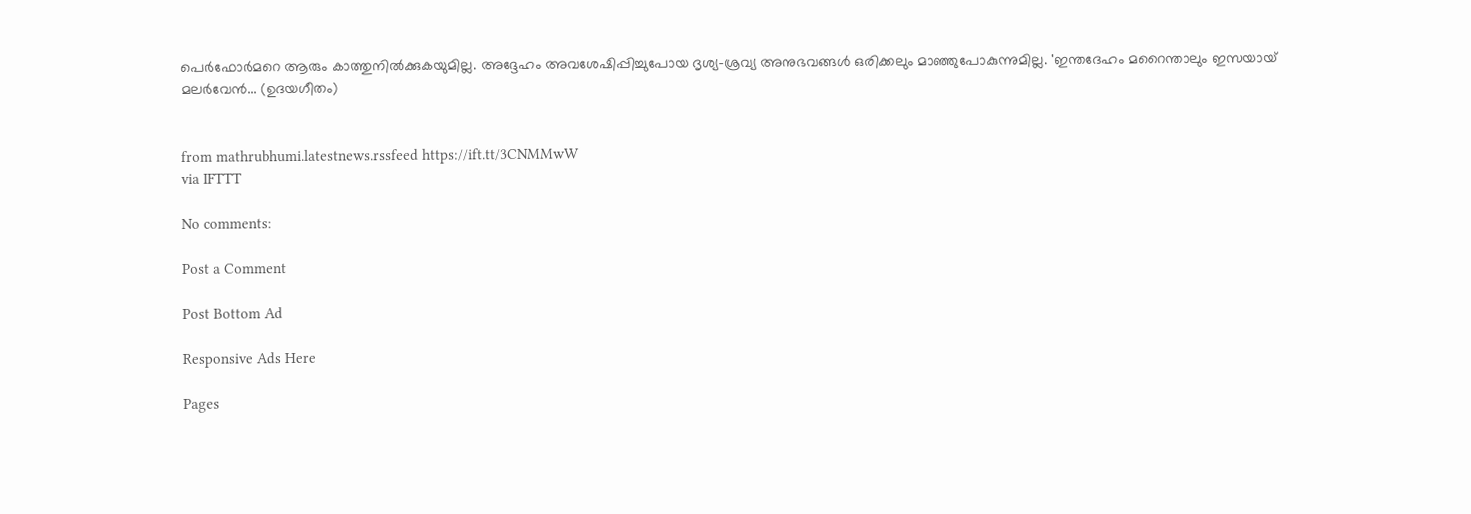പെർഫോർമറെ ആരും കാത്തുനിൽക്കുകയുമില്ല. അദ്ദേഹം അവശേഷിപ്പിച്ചുപോയ ദൃശ്യ-ശ്രവ്യ അനുഭവങ്ങൾ ഒരിക്കലും മാഞ്ഞുപോകുന്നുമില്ല. 'ഇന്തദേഹം മറൈന്താലും ഇസയായ് മലർവേൻ... (ഉദയഗീതം)


from mathrubhumi.latestnews.rssfeed https://ift.tt/3CNMMwW
via IFTTT

No comments:

Post a Comment

Post Bottom Ad

Responsive Ads Here

Pages